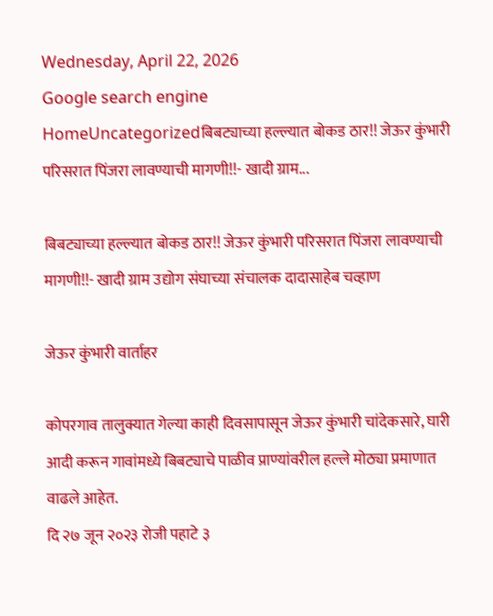Wednesday, April 22, 2026
Google search engine
HomeUncategorizedबिबट्याच्या हल्ल्यात बोकड ठार!! जेऊर कुंभारी परिसरात पिंजरा लावण्याची मागणी!!- खादी ग्राम...

बिबट्याच्या हल्ल्यात बोकड ठार!! जेऊर कुंभारी परिसरात पिंजरा लावण्याची मागणी!!- खादी ग्राम उद्योग संघाच्या संचालक दादासाहेब चव्हाण

जेऊर कुंभारी वार्ताहर

कोपरगाव तालुक्यात गेल्या काही दिवसापासून जेऊर कुंभारी चांदेकसारे, घारी आदी करून गावांमध्ये बिबट्याचे पाळीव प्राण्यांवरील हल्ले मोठ्या प्रमाणात वाढले आहेत.
दि २७ जून २०२३ रोजी पहाटे ३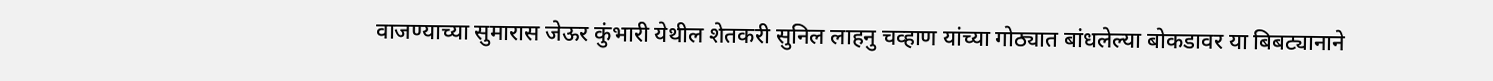वाजण्याच्या सुमारास जेऊर कुंभारी येथील शेतकरी सुनिल लाहनु चव्हाण यांच्या गोठ्यात बांधलेल्या बोकडावर या बिबट्यानाने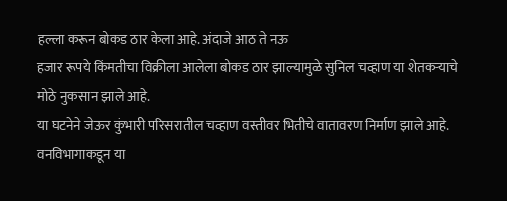हल्ला करून बोकड ठार केला आहे. अंदाजे आठ ते नऊ
हजार रूपये किंमतीचा विक्रीला आलेला बोकड ठार झाल्यामुळे सुनिल चव्हाण या शेतकऱ्याचे मोठे नुकसान झाले आहे.
या घटनेने जेऊर कुंभारी परिसरातील चव्हाण वस्तीवर भितीचे वातावरण निर्माण झाले आहे.
वनविभागाकडून या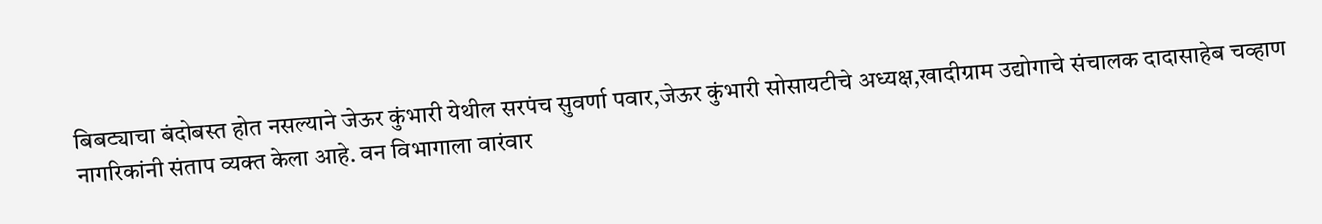बिबट्याचा बंदोबस्त होत नसल्याने जेऊर कुंभारी येथील सरपंच सुवर्णा पवार,जेऊर कुंभारी सोसायटीचे अध्यक्ष,खादीग्राम उद्योगाचे संचालक दादासाहेब चव्हाण
नागरिकांनी संताप व्यक्त केला आहे. वन विभागाला वारंवार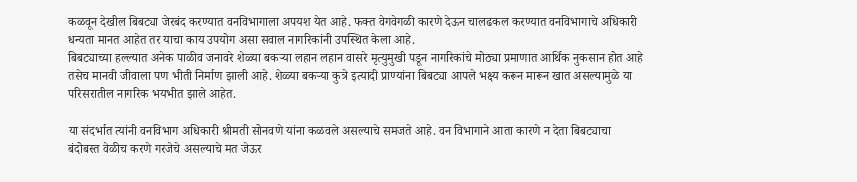कळवून देखील बिबट्या जेरबंद करण्यात वनविभागाला अपयश येत आहे. फक्त वेगवेगळी कारणे देऊन चालढकल करण्यात वनविभागाचे अधिकारी धन्यता मानत आहेत तर याचा काय उपयोग असा सवाल नागरिकांनी उपस्थित केला आहे.
बिबट्याच्या हल्ल्यात अनेक पाळीव जनावरे शेळ्या बकऱ्या लहान लहान वासरे मृत्युमुखी पडून नागरिकांचे मोठ्या प्रमाणात आर्थिक नुकसान होत आहे तसेच मानवी जीवाला पण भीती निर्माण झाली आहे. शेळ्या बकऱ्या कुत्रे इत्यादी प्राण्यांना बिबट्या आपले भक्ष्य करून मारून खात असल्यामुळे या परिसरातील नागरिक भयभीत झाले आहेत.

या संदर्भात त्यांनी वनविभाग अधिकारी श्रीमती सोनवणे यांना कळवले असल्याचे समजते आहे. वन विभागाने आता कारणे न देता बिबट्याचा बंदोबस्त वेळीच करणे गरजेचे असल्याचे मत जेऊर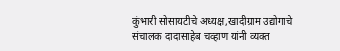कुंभारी सोसायटीचे अध्यक्ष,खादीग्राम उद्योगाचे संचालक दादासाहेब चव्हाण यांनी व्यक्त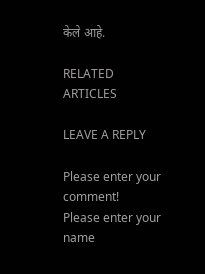केले आहे.

RELATED ARTICLES

LEAVE A REPLY

Please enter your comment!
Please enter your name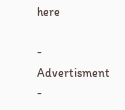here

- Advertisment -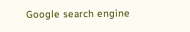Google search engine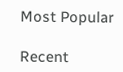Most Popular

Recent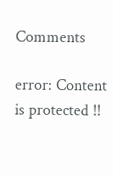Comments

error: Content is protected !!